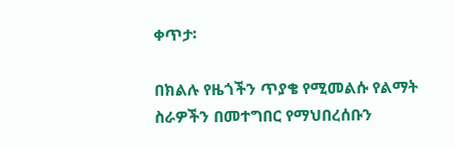ቀጥታ፡

በክልሉ የዜጎችን ጥያቄ የሚመልሱ የልማት ስራዎችን በመተግበር የማህበረሰቡን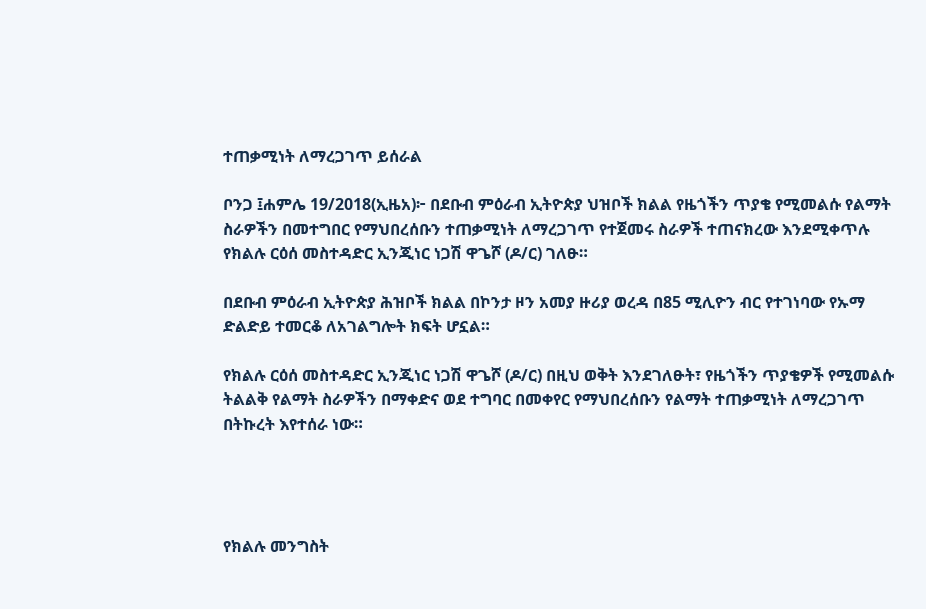ተጠቃሚነት ለማረጋገጥ ይሰራል

ቦንጋ ፤ሐምሌ 19/2018(ኢዜአ)፦ በደቡብ ምዕራብ ኢትዮጵያ ህዝቦች ክልል የዜጎችን ጥያቄ የሚመልሱ የልማት ስራዎችን በመተግበር የማህበረሰቡን ተጠቃሚነት ለማረጋገጥ የተጀመሩ ስራዎች ተጠናክረው እንደሚቀጥሉ የክልሉ ርዕሰ መስተዳድር ኢንጂነር ነጋሽ ዋጌሾ (ዶ/ር) ገለፁ።

በደቡብ ምዕራብ ኢትዮጵያ ሕዝቦች ክልል በኮንታ ዞን አመያ ዙሪያ ወረዳ በ85 ሚሊዮን ብር የተገነባው የኡማ ድልድይ ተመርቆ ለአገልግሎት ክፍት ሆኗል።

የክልሉ ርዕሰ መስተዳድር ኢንጂነር ነጋሽ ዋጌሾ (ዶ/ር) በዚህ ወቅት እንደገለፁት፣ የዜጎችን ጥያቄዎች የሚመልሱ ትልልቅ የልማት ስራዎችን በማቀድና ወደ ተግባር በመቀየር የማህበረሰቡን የልማት ተጠቃሚነት ለማረጋገጥ በትኩረት እየተሰራ ነው።




የክልሉ መንግስት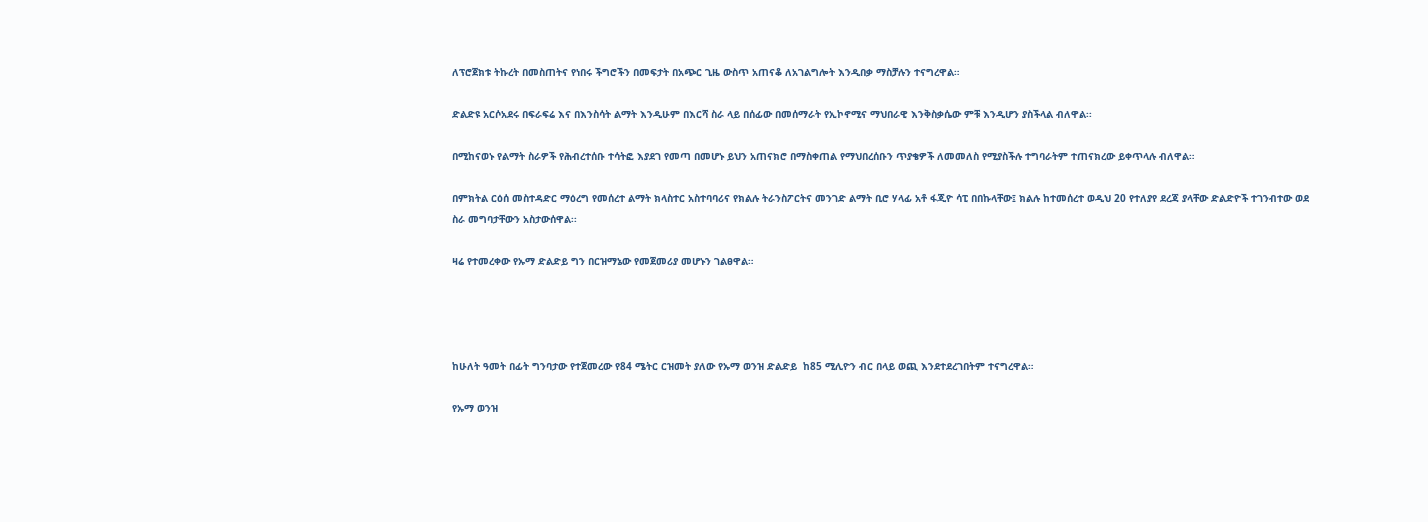ለፕሮጀክቱ ትኩረት በመስጠትና የነበሩ ችግሮችን በመፍታት በአጭር ጊዜ ውስጥ አጠናቆ ለአገልግሎት እንዲበቃ ማስቻሉን ተናግረዋል።

ድልድዩ አርሶአደሩ በፍራፍሬ እና በእንስሳት ልማት እንዲሁም በእርሻ ስራ ላይ በሰፊው በመሰማራት የኢኮኖሚና ማህበራዊ እንቅስቃሴው ምቹ እንዲሆን ያስችላል ብለዋል፡፡

በሚከናወኑ የልማት ስራዎች የሕብረተሰቡ ተሳትፎ እያደገ የመጣ በመሆኑ ይህን አጠናክሮ በማስቀጠል የማህበረሰቡን ጥያቄዎች ለመመለስ የሚያስችሉ ተግባራትም ተጠናክረው ይቀጥላሉ ብለዋል።

በምክትል ርዕሰ መስተዳድር ማዕረግ የመሰረተ ልማት ክላስተር አስተባባሪና የክልሉ ትራንስፖርትና መንገድ ልማት ቢሮ ሃላፊ አቶ ፋጂዮ ሳፒ በበኩላቸው፤ ክልሉ ከተመሰረተ ወዲህ 20 የተለያየ ደረጃ ያላቸው ድልድዮች ተገንብተው ወደ ስራ መግባታቸውን አስታውሰዋል፡፡

ዛሬ የተመረቀው የኡማ ድልድይ ግን በርዝማኔው የመጀመሪያ መሆኑን ገልፀዋል።




ከሁለት ዓመት በፊት ግንባታው የተጀመረው የ84 ሜትር ርዝመት ያለው የኡማ ወንዝ ድልድይ  ከ85 ሚሊዮን ብር በላይ ወጪ እንደተደረገበትም ተናግረዋል።

የኡማ ወንዝ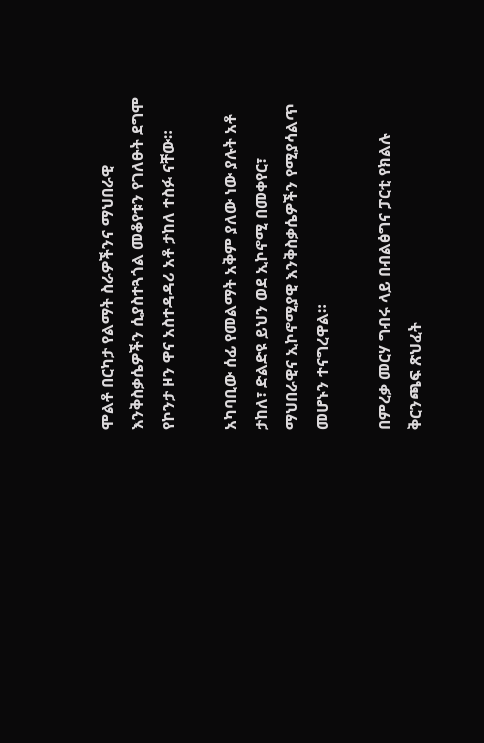ሞልቶ በርካታ የልማት ስራዎችንና ማህበራዊ እንቅስቃሴዎችን ሲያስተጓጎል መቆየቱን የገለፁት ደግሞ የኮንታ ዞን ዋና አስተዳዳሪ አቶ ታከለ ተስፉ ናቸው።

አካባቢው ሰፊ የመልማት አቅም ያለው ነው ያሉት አቶ ታከለ፣ ድልድዩ ይህን ወደ ኢኮኖሚ በመቀየር፣ ማህበራዊና ኢኮኖሚያዊ እንቅስቃሴዎችን የሚያሳልጥ መሆኑን ተናግረዋል።

በምረቃ መርሃ ግብሩ ላይ በብልፅግና ፓርቲ የክልሉ ቅርንጫፍ ጽህፈት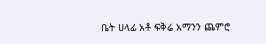ቤት ሀላፊ አቶ ፍቅሬ አማንን ጨምሮ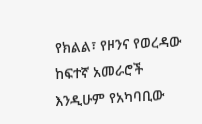የክልል፣ የዞንና የወረዳው ከፍተኛ አመራሮች እንዲሁም የአካባቢው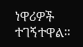ነዋሪዎች ተገኝተዋል።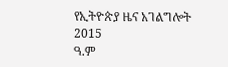የኢትዮጵያ ዜና አገልግሎት
2015
ዓ.ም